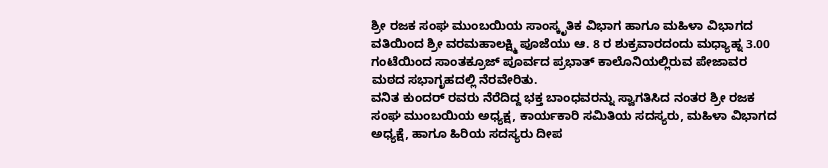ಶ್ರೀ ರಜಕ ಸಂಘ ಮುಂಬಯಿಯ ಸಾಂಸ್ಕೃತಿಕ ವಿಭಾಗ ಹಾಗೂ ಮಹಿಳಾ ವಿಭಾಗದ ವತಿಯಿಂದ ಶ್ರೀ ವರಮಹಾಲಕ್ಷ್ಮಿ ಪೂಜೆಯು ಆ. 8 ರ ಶುಕ್ರವಾರದಂದು ಮಧ್ಯಾಹ್ನ 3.00 ಗಂಟೆಯಿಂದ ಸಾಂತಕ್ರೂಜ್ ಪೂರ್ವದ ಪ್ರಭಾತ್ ಕಾಲೊನಿಯಲ್ಲಿರುವ ಪೇಜಾವರ ಮಠದ ಸಭಾಗೃಹದಲ್ಲಿ ನೆರವೇರಿತು.
ವನಿತ ಕುಂದರ್ ರವರು ನೆರೆದಿದ್ದ ಭಕ್ತ ಬಾಂಧವರನ್ನು ಸ್ವಾಗತಿಸಿದ ನಂತರ ಶ್ರೀ ರಜಕ ಸಂಘ ಮುಂಬಯಿಯ ಅಧ್ಯಕ್ಷ, ಕಾರ್ಯಕಾರಿ ಸಮಿತಿಯ ಸದಸ್ಯರು, ಮಹಿಳಾ ವಿಭಾಗದ ಅಧ್ಯಕ್ಷೆ, ಹಾಗೂ ಹಿರಿಯ ಸದಸ್ಯರು ದೀಪ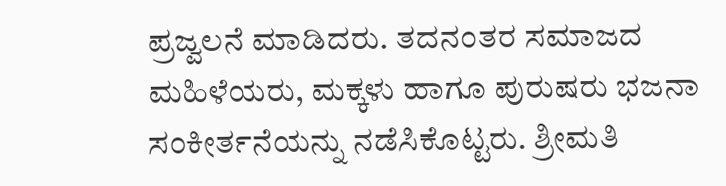ಪ್ರಜ್ವಲನೆ ಮಾಡಿದರು. ತದನಂತರ ಸಮಾಜದ ಮಹಿಳೆಯರು, ಮಕ್ಕಳು ಹಾಗೂ ಪುರುಷರು ಭಜನಾ ಸಂಕೀರ್ತನೆಯನ್ನು ನಡೆಸಿಕೊಟ್ಟರು. ಶ್ರೀಮತಿ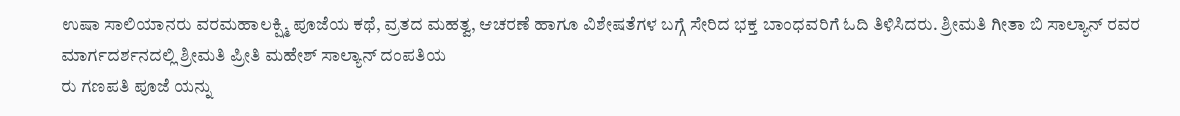ಉಷಾ ಸಾಲಿಯಾನರು ವರಮಹಾಲಕ್ಷ್ಮಿ ಪೂಜೆಯ ಕಥೆ, ವ್ರತದ ಮಹತ್ವ, ಆಚರಣೆ ಹಾಗೂ ವಿಶೇಷತೆಗಳ ಬಗ್ಗೆ ಸೇರಿದ ಭಕ್ತ ಬಾಂಧವರಿಗೆ ಓದಿ ತಿಳಿಸಿದರು. ಶ್ರೀಮತಿ ಗೀತಾ ಬಿ ಸಾಲ್ಯಾನ್ ರವರ ಮಾರ್ಗದರ್ಶನದಲ್ಲಿ ಶ್ರೀಮತಿ ಪ್ರೀತಿ ಮಹೇಶ್ ಸಾಲ್ಯಾನ್ ದಂಪತಿಯ
ರು ಗಣಪತಿ ಪೂಜೆ ಯನ್ನು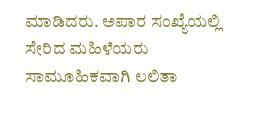ಮಾಡಿದರು. ಅಪಾರ ಸಂಖ್ಯೆಯಲ್ಲಿ ಸೇರಿದ ಮಹಿಳೆಯರು ಸಾಮೂಹಿಕವಾಗಿ ಲಲಿತಾ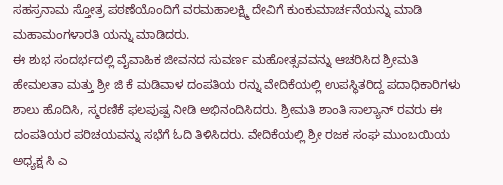ಸಹಸ್ರನಾಮ ಸ್ತೋತ್ರ ಪಠಣೆಯೊಂದಿಗೆ ವರಮಹಾಲಕ್ಷ್ಮಿ ದೇವಿಗೆ ಕುಂಕುಮಾರ್ಚನೆಯನ್ನು ಮಾಡಿ ಮಹಾಮಂಗಳಾರತಿ ಯನ್ನು ಮಾಡಿದರು.
ಈ ಶುಭ ಸಂದರ್ಭದಲ್ಲಿ ವೈವಾಹಿಕ ಜೀವನದ ಸುವರ್ಣ ಮಹೋತ್ಸವವನ್ನು ಆಚರಿಸಿದ ಶ್ರೀಮತಿ ಹೇಮಲತಾ ಮತ್ತು ಶ್ರೀ ಜಿ ಕೆ ಮಡಿವಾಳ ದಂಪತಿಯ ರನ್ನು ವೇದಿಕೆಯಲ್ಲಿ ಉಪಸ್ಥಿತರಿದ್ದ ಪದಾಧಿಕಾರಿಗಳು ಶಾಲು ಹೊದಿಸಿ, ಸ್ಮರಣಿಕೆ ಫಲಪುಷ್ಪ ನೀಡಿ ಅಭಿನಂದಿಸಿದರು. ಶ್ರೀಮತಿ ಶಾಂತಿ ಸಾಲ್ಯಾನ್ ರವರು ಈ ದಂಪತಿಯರ ಪರಿಚಯವನ್ನು ಸಭೆಗೆ ಓದಿ ತಿಳಿಸಿದರು. ವೇದಿಕೆಯಲ್ಲಿ ಶ್ರೀ ರಜಕ ಸಂಘ ಮುಂಬಯಿಯ ಅಧ್ಯಕ್ಷ ಸಿ ಎ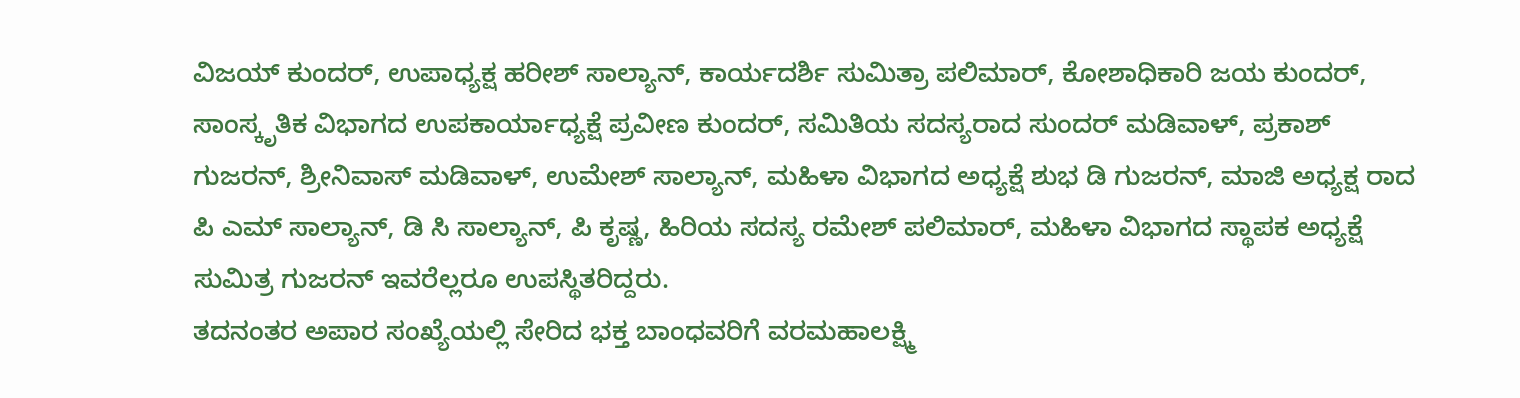ವಿಜಯ್ ಕುಂದರ್, ಉಪಾಧ್ಯಕ್ಷ ಹರೀಶ್ ಸಾಲ್ಯಾನ್, ಕಾರ್ಯದರ್ಶಿ ಸುಮಿತ್ರಾ ಪಲಿಮಾರ್, ಕೋಶಾಧಿಕಾರಿ ಜಯ ಕುಂದರ್, ಸಾಂಸ್ಕೃತಿಕ ವಿಭಾಗದ ಉಪಕಾರ್ಯಾಧ್ಯಕ್ಷೆ ಪ್ರವೀಣ ಕುಂದರ್, ಸಮಿತಿಯ ಸದಸ್ಯರಾದ ಸುಂದರ್ ಮಡಿವಾಳ್, ಪ್ರಕಾಶ್ ಗುಜರನ್, ಶ್ರೀನಿವಾಸ್ ಮಡಿವಾಳ್, ಉಮೇಶ್ ಸಾಲ್ಯಾನ್, ಮಹಿಳಾ ವಿಭಾಗದ ಅಧ್ಯಕ್ಷೆ ಶುಭ ಡಿ ಗುಜರನ್, ಮಾಜಿ ಅಧ್ಯಕ್ಷ ರಾದ ಪಿ ಎಮ್ ಸಾಲ್ಯಾನ್, ಡಿ ಸಿ ಸಾಲ್ಯಾನ್, ಪಿ ಕೃಷ್ಣ, ಹಿರಿಯ ಸದಸ್ಯ ರಮೇಶ್ ಪಲಿಮಾರ್, ಮಹಿಳಾ ವಿಭಾಗದ ಸ್ಥಾಪಕ ಅಧ್ಯಕ್ಷೆ ಸುಮಿತ್ರ ಗುಜರನ್ ಇವರೆಲ್ಲರೂ ಉಪಸ್ಥಿತರಿದ್ದರು.
ತದನಂತರ ಅಪಾರ ಸಂಖ್ಯೆಯಲ್ಲಿ ಸೇರಿದ ಭಕ್ತ ಬಾಂಧವರಿಗೆ ವರಮಹಾಲಕ್ಷ್ಮಿ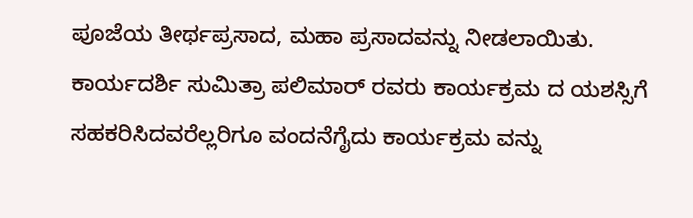ಪೂಜೆಯ ತೀರ್ಥಪ್ರಸಾದ, ಮಹಾ ಪ್ರಸಾದವನ್ನು ನೀಡಲಾಯಿತು.
ಕಾರ್ಯದರ್ಶಿ ಸುಮಿತ್ರಾ ಪಲಿಮಾರ್ ರವರು ಕಾರ್ಯಕ್ರಮ ದ ಯಶಸ್ಸಿಗೆ ಸಹಕರಿಸಿದವರೆಲ್ಲರಿಗೂ ವಂದನೆಗೈದು ಕಾರ್ಯಕ್ರಮ ವನ್ನು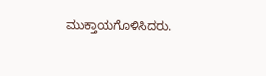ಮುಕ್ತಾಯಗೊಳಿಸಿದರು.